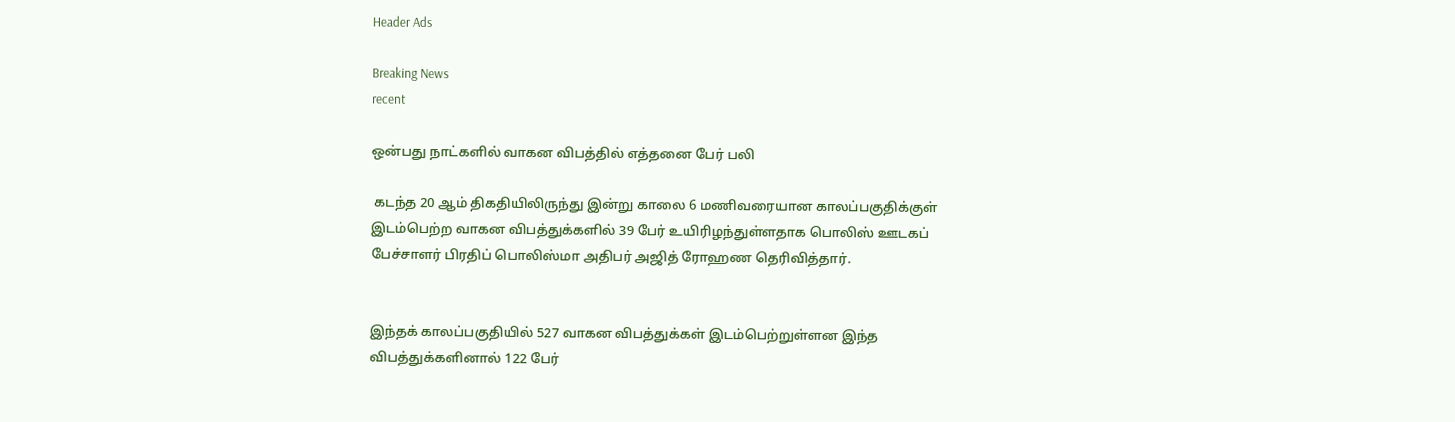Header Ads

Breaking News
recent

ஒன்பது நாட்களில் வாகன விபத்தில் எத்தனை பேர் பலி

 கடந்த 20 ஆம் திகதியிலிருந்து இன்று காலை 6 மணிவரையான காலப்பகுதிக்குள் இடம்பெற்ற வாகன விபத்துக்களில் 39 பேர் உயிரிழந்துள்ளதாக பொலிஸ் ஊடகப் பேச்சாளர் பிரதிப் பொலிஸ்மா அதிபர் அஜித் ரோஹண தெரிவித்தார்.


இந்தக் காலப்பகுதியில் 527 வாகன விபத்துக்கள் இடம்பெற்றுள்ளன இந்த விபத்துக்களினால் 122 பேர்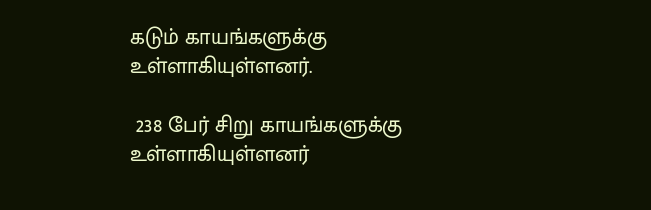கடும் காயங்களுக்கு உள்ளாகியுள்ளனர்.

 238 பேர் சிறு காயங்களுக்கு உள்ளாகியுள்ளனர்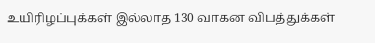உயிரிழப்புக்கள் இல்லாத 130 வாகன விபத்துக்கள்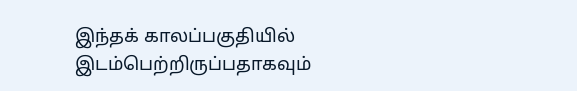இந்தக் காலப்பகுதியில் இடம்பெற்றிருப்பதாகவும்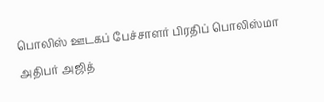பொலிஸ் ஊடகப் பேச்சாளர் பிரதிப் பொலிஸ்மா அதிபர் அஜித்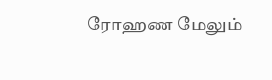ரோஹண மேலும்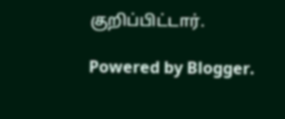குறிப்பிட்டார்.

Powered by Blogger.